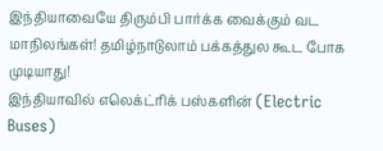இந்தியாவையே திரும்பி பார்க்க வைக்கும் வட மாநிலங்கள்! தமிழ்நாடுலாம் பக்கத்துல கூட போக முடியாது!
இந்தியாவில் எலெக்ட்ரிக் பஸ்களின் (Electric Buses)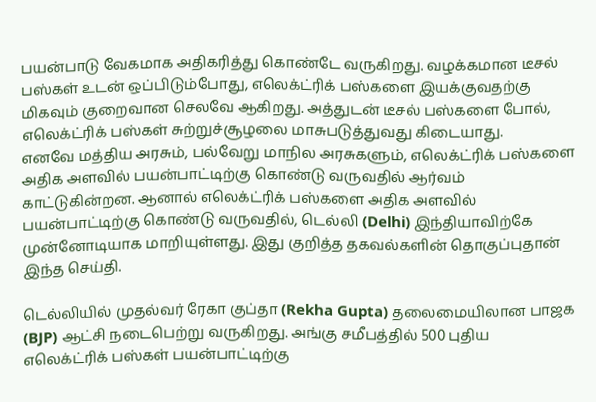பயன்பாடு வேகமாக அதிகரித்து கொண்டே வருகிறது. வழக்கமான டீசல் பஸ்கள் உடன் ஒப்பிடும்போது, எலெக்ட்ரிக் பஸ்களை இயக்குவதற்கு மிகவும் குறைவான செலவே ஆகிறது. அத்துடன் டீசல் பஸ்களை போல், எலெக்ட்ரிக் பஸ்கள் சுற்றுச்சூழலை மாசுபடுத்துவது கிடையாது.
எனவே மத்திய அரசும், பல்வேறு மாநில அரசுகளும், எலெக்ட்ரிக் பஸ்களை அதிக அளவில் பயன்பாட்டிற்கு கொண்டு வருவதில் ஆர்வம் காட்டுகின்றன. ஆனால் எலெக்ட்ரிக் பஸ்களை அதிக அளவில் பயன்பாட்டிற்கு கொண்டு வருவதில், டெல்லி (Delhi) இந்தியாவிற்கே முன்னோடியாக மாறியுள்ளது. இது குறித்த தகவல்களின் தொகுப்புதான் இந்த செய்தி.

டெல்லியில் முதல்வர் ரேகா குப்தா (Rekha Gupta) தலைமையிலான பாஜக (BJP) ஆட்சி நடைபெற்று வருகிறது. அங்கு சமீபத்தில் 500 புதிய எலெக்ட்ரிக் பஸ்கள் பயன்பாட்டிற்கு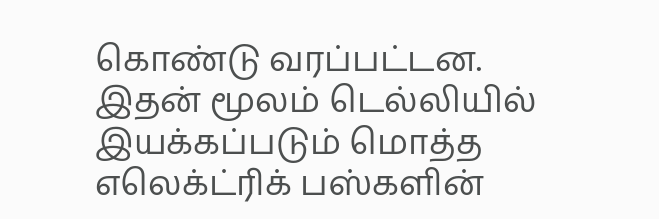கொண்டு வரப்பட்டன. இதன் மூலம் டெல்லியில் இயக்கப்படும் மொத்த எலெக்ட்ரிக் பஸ்களின்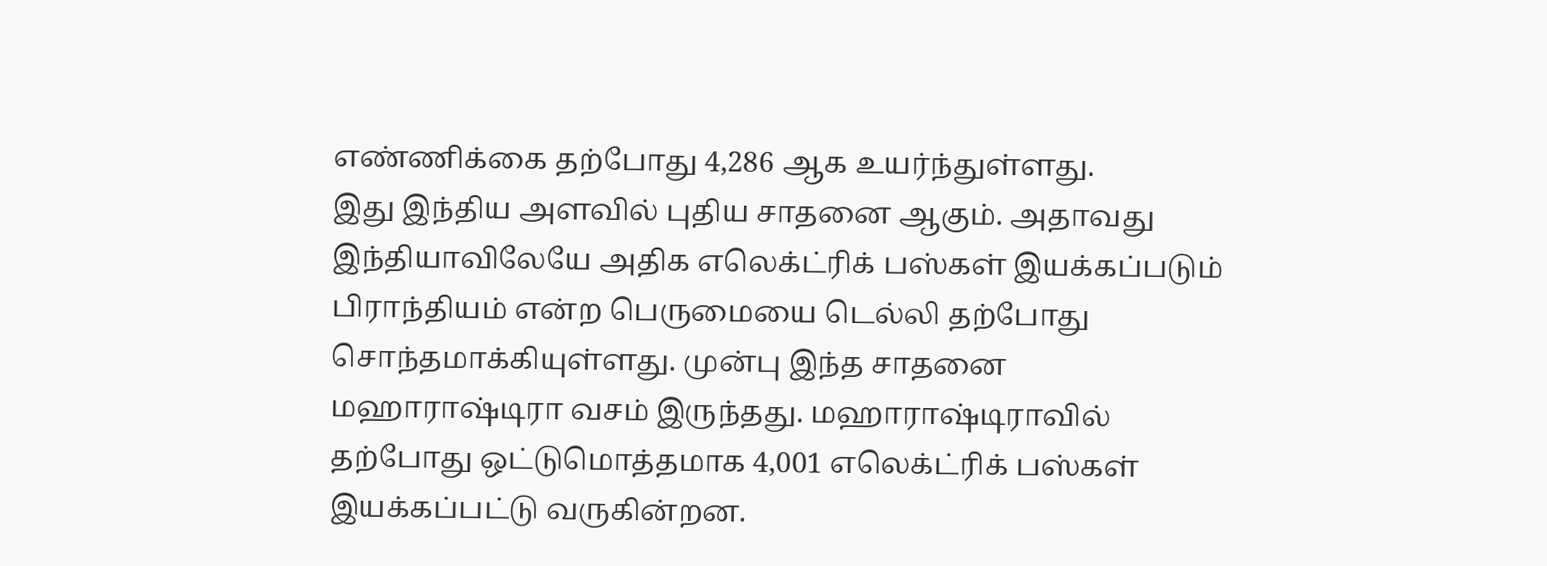எண்ணிக்கை தற்போது 4,286 ஆக உயர்ந்துள்ளது.
இது இந்திய அளவில் புதிய சாதனை ஆகும். அதாவது இந்தியாவிலேயே அதிக எலெக்ட்ரிக் பஸ்கள் இயக்கப்படும் பிராந்தியம் என்ற பெருமையை டெல்லி தற்போது சொந்தமாக்கியுள்ளது. முன்பு இந்த சாதனை மஹாராஷ்டிரா வசம் இருந்தது. மஹாராஷ்டிராவில் தற்போது ஒட்டுமொத்தமாக 4,001 எலெக்ட்ரிக் பஸ்கள் இயக்கப்பட்டு வருகின்றன.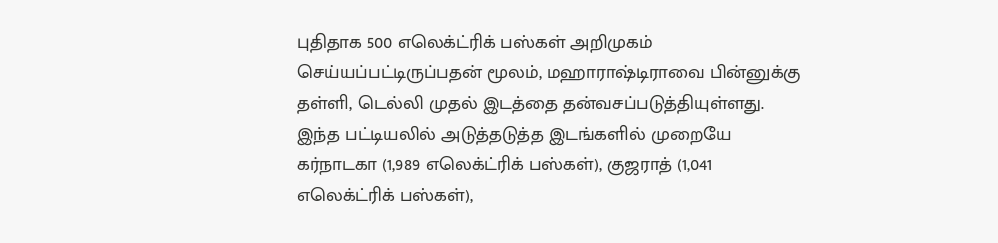புதிதாக 500 எலெக்ட்ரிக் பஸ்கள் அறிமுகம் செய்யப்பட்டிருப்பதன் மூலம், மஹாராஷ்டிராவை பின்னுக்கு தள்ளி, டெல்லி முதல் இடத்தை தன்வசப்படுத்தியுள்ளது. இந்த பட்டியலில் அடுத்தடுத்த இடங்களில் முறையே கர்நாடகா (1,989 எலெக்ட்ரிக் பஸ்கள்), குஜராத் (1,041 எலெக்ட்ரிக் பஸ்கள்),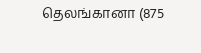தெலங்கானா (875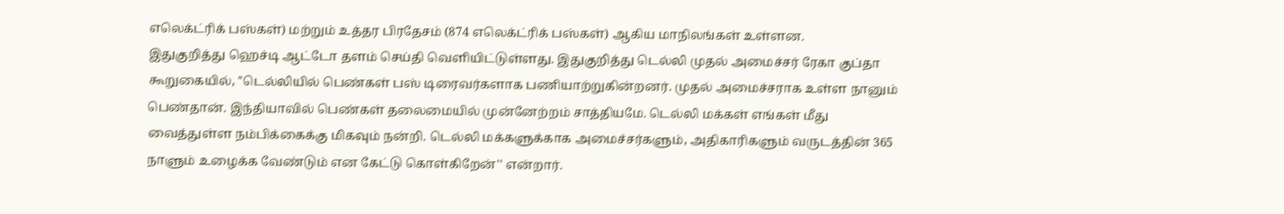எலெக்ட்ரிக் பஸ்கள்) மற்றும் உத்தர பிரதேசம் (874 எலெக்ட்ரிக் பஸ்கள்) ஆகிய மாநிலங்கள் உள்ளன.
இதுகுறித்து ஹெச்டி ஆட்டோ தளம் செய்தி வெளியிட்டுள்ளது. இதுகுறித்து டெல்லி முதல் அமைச்சர் ரேகா குப்தா கூறுகையில், ''டெல்லியில் பெண்கள் பஸ் டிரைவர்களாக பணியாற்றுகின்றனர். முதல் அமைச்சராக உள்ள நானும் பெண்தான். இந்தியாவில் பெண்கள் தலைமையில் முன்னேற்றம் சாத்தியமே. டெல்லி மக்கள் எங்கள் மீது வைத்துள்ள நம்பிக்கைக்கு மிகவும் நன்றி. டெல்லி மக்களுக்காக அமைச்சர்களும், அதிகாரிகளும் வருடத்தின் 365 நாளும் உழைக்க வேண்டும் என கேட்டு கொள்கிறேன்'' என்றார்.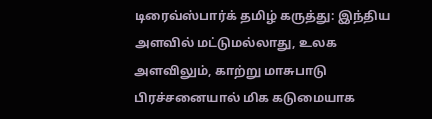டிரைவ்ஸ்பார்க் தமிழ் கருத்து: இந்திய அளவில் மட்டுமல்லாது, உலக அளவிலும், காற்று மாசுபாடு பிரச்சனையால் மிக கடுமையாக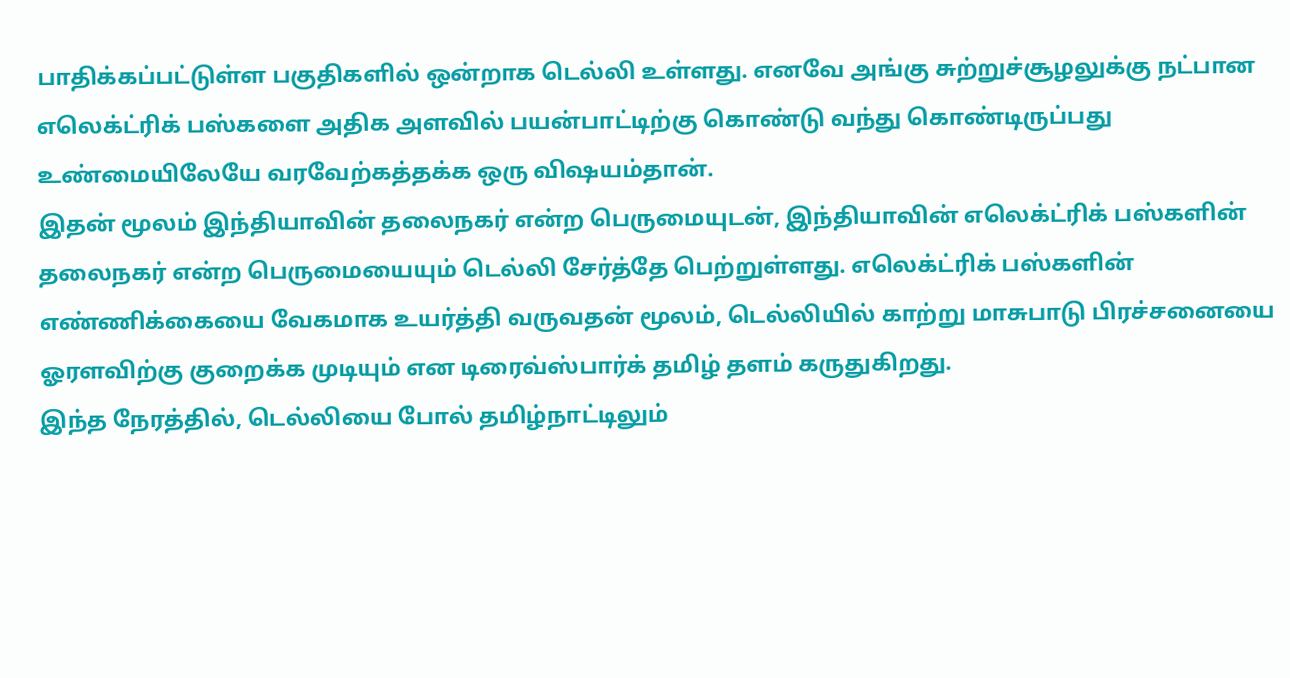பாதிக்கப்பட்டுள்ள பகுதிகளில் ஒன்றாக டெல்லி உள்ளது. எனவே அங்கு சுற்றுச்சூழலுக்கு நட்பான எலெக்ட்ரிக் பஸ்களை அதிக அளவில் பயன்பாட்டிற்கு கொண்டு வந்து கொண்டிருப்பது உண்மையிலேயே வரவேற்கத்தக்க ஒரு விஷயம்தான்.
இதன் மூலம் இந்தியாவின் தலைநகர் என்ற பெருமையுடன், இந்தியாவின் எலெக்ட்ரிக் பஸ்களின் தலைநகர் என்ற பெருமையையும் டெல்லி சேர்த்தே பெற்றுள்ளது. எலெக்ட்ரிக் பஸ்களின் எண்ணிக்கையை வேகமாக உயர்த்தி வருவதன் மூலம், டெல்லியில் காற்று மாசுபாடு பிரச்சனையை ஓரளவிற்கு குறைக்க முடியும் என டிரைவ்ஸ்பார்க் தமிழ் தளம் கருதுகிறது.
இந்த நேரத்தில், டெல்லியை போல் தமிழ்நாட்டிலும்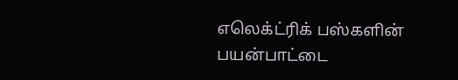எலெக்ட்ரிக் பஸ்களின் பயன்பாட்டை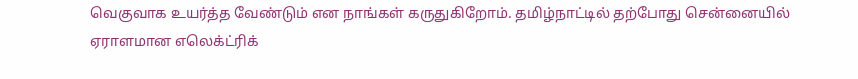வெகுவாக உயர்த்த வேண்டும் என நாங்கள் கருதுகிறோம். தமிழ்நாட்டில் தற்போது சென்னையில் ஏராளமான எலெக்ட்ரிக்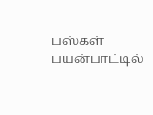பஸ்கள் பயன்பாட்டில்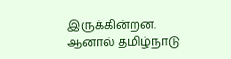இருக்கின்றன. ஆனால் தமிழ்நாடு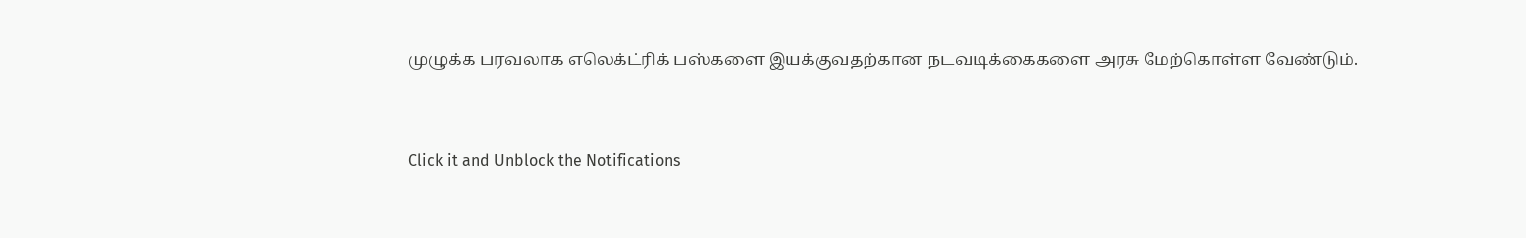முழுக்க பரவலாக எலெக்ட்ரிக் பஸ்களை இயக்குவதற்கான நடவடிக்கைகளை அரசு மேற்கொள்ள வேண்டும்.


Click it and Unblock the Notifications